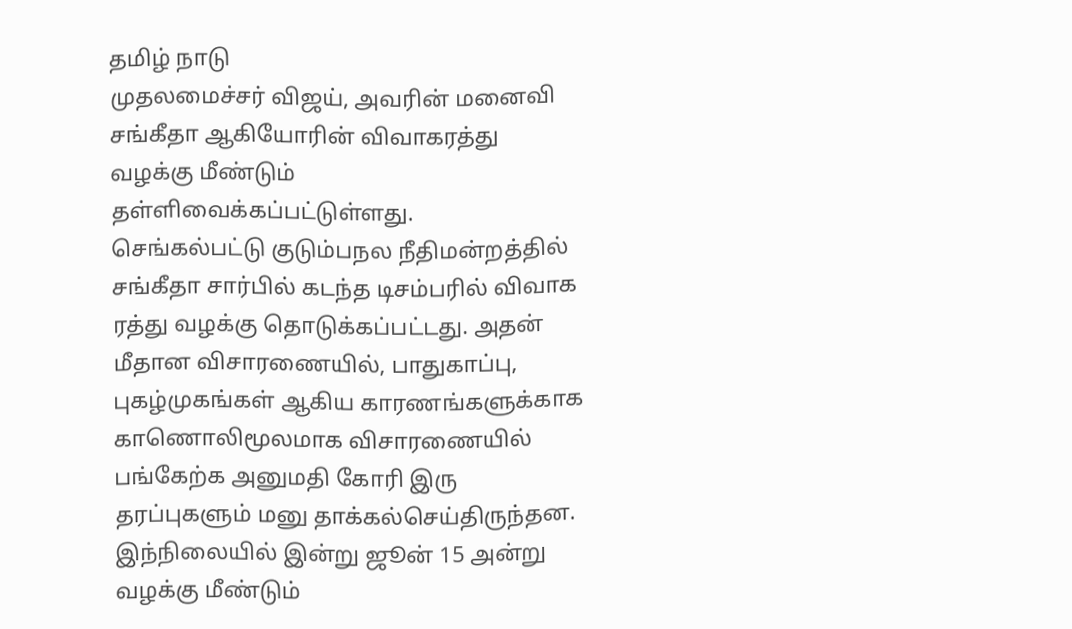தமிழ் நாடு
முதலமைச்சர் விஜய், அவரின் மனைவி சங்கீதா ஆகியோரின் விவாகரத்து வழக்கு மீண்டும் தள்ளிவைக்கப்பட்டுள்ளது.
செங்கல்பட்டு குடும்பநல நீதிமன்றத்தில் சங்கீதா சார்பில் கடந்த டிசம்பரில் விவாக ரத்து வழக்கு தொடுக்கப்பட்டது. அதன் மீதான விசாரணையில், பாதுகாப்பு, புகழ்முகங்கள் ஆகிய காரணங்களுக்காக காணொலிமூலமாக விசாரணையில் பங்கேற்க அனுமதி கோரி இரு தரப்புகளும் மனு தாக்கல்செய்திருந்தன.
இந்நிலையில் இன்று ஜூன் 15 அன்று வழக்கு மீண்டும்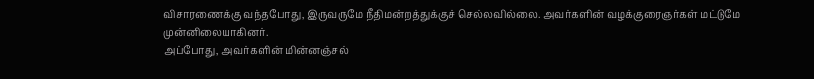விசாரணைக்கு வந்தபோது, இருவருமே நீதிமன்றத்துக்குச் செல்லவில்லை. அவர்களின் வழக்குரைஞர்கள் மட்டுமே முன்னிலையாகினர்.
அப்போது, அவர்களின் மின்னஞ்சல்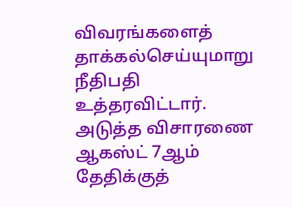விவரங்களைத் தாக்கல்செய்யுமாறு நீதிபதி உத்தரவிட்டார்.
அடுத்த விசாரணை ஆகஸ்ட் 7ஆம் தேதிக்குத்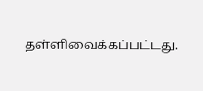தள்ளிவைக்கப்பட்டது.